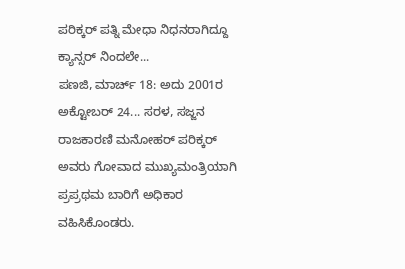ಪರಿಕ್ಕರ್ ಪತ್ನಿ ಮೇಧಾ ನಿಧನರಾಗಿದ್ದೂ ಕ್ಯಾನ್ಸರ್ ನಿಂದಲೇ...
ಪಣಜಿ, ಮಾರ್ಚ್ 18: ಅದು 2001ರ ಅಕ್ಟೋಬರ್ 24... ಸರಳ, ಸಜ್ಜನ ರಾಜಕಾರಣಿ ಮನೋಹರ್ ಪರಿಕ್ಕರ್ ಅವರು ಗೋವಾದ ಮುಖ್ಯಮಂತ್ರಿಯಾಗಿ ಪ್ರಪ್ರಥಮ ಬಾರಿಗೆ ಅಧಿಕಾರ ವಹಿಸಿಕೊಂಡರು.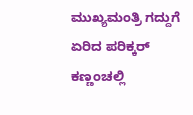ಮುಖ್ಯಮಂತ್ರಿ ಗದ್ದುಗೆ ಏರಿದ ಪರಿಕ್ಕರ್ ಕಣ್ಣಂಚಲ್ಲಿ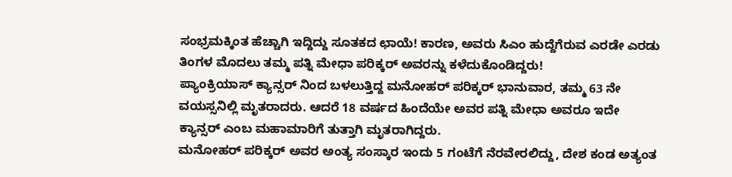ಸಂಭ್ರಮಕ್ಕಿಂತ ಹೆಚ್ಚಾಗಿ ಇದ್ದಿದ್ದು ಸೂತಕದ ಛಾಯೆ! ಕಾರಣ, ಅವರು ಸಿಎಂ ಹುದ್ದೆಗೆರುವ ಎರಡೇ ಎರಡು ತಿಂಗಳ ಮೊದಲು ತಮ್ಮ ಪತ್ನಿ ಮೇಧಾ ಪರಿಕ್ಕರ್ ಅವರನ್ನು ಕಳೆದುಕೊಂಡಿದ್ದರು!
ಪ್ಯಾಂಕ್ರಿಯಾಸ್ ಕ್ಯಾನ್ಸರ್ ನಿಂದ ಬಳಲುತ್ತಿದ್ದ ಮನೋಹರ್ ಪರಿಕ್ಕರ್ ಭಾನುವಾರ, ತಮ್ಮ 63 ನೇ ವಯಸ್ಸನಿಲ್ಲಿ ಮೃತರಾದರು. ಆದರೆ 18 ವರ್ಷದ ಹಿಂದೆಯೇ ಅವರ ಪತ್ನಿ ಮೇಧಾ ಅವರೂ ಇದೇ ಕ್ಯಾನ್ಸರ್ ಎಂಬ ಮಹಾಮಾರಿಗೆ ತುತ್ತಾಗಿ ಮೃತರಾಗಿದ್ದರು.
ಮನೋಹರ್ ಪರಿಕ್ಕರ್ ಅವರ ಅಂತ್ಯ ಸಂಸ್ಕಾರ ಇಂದು 5 ಗಂಟೆಗೆ ನೆರವೇರಲಿದ್ದು, ದೇಶ ಕಂಡ ಅತ್ಯಂತ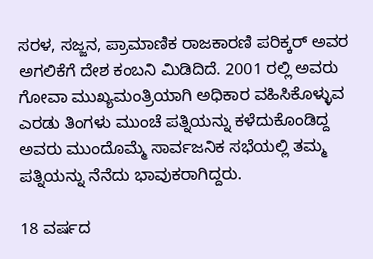ಸರಳ, ಸಜ್ಜನ, ಪ್ರಾಮಾಣಿಕ ರಾಜಕಾರಣಿ ಪರಿಕ್ಕರ್ ಅವರ ಅಗಲಿಕೆಗೆ ದೇಶ ಕಂಬನಿ ಮಿಡಿದಿದೆ. 2001 ರಲ್ಲಿ ಅವರು ಗೋವಾ ಮುಖ್ಯಮಂತ್ರಿಯಾಗಿ ಅಧಿಕಾರ ವಹಿಸಿಕೊಳ್ಳುವ ಎರಡು ತಿಂಗಳು ಮುಂಚೆ ಪತ್ನಿಯನ್ನು ಕಳೆದುಕೊಂಡಿದ್ದ ಅವರು ಮುಂದೊಮ್ಮೆ ಸಾರ್ವಜನಿಕ ಸಭೆಯಲ್ಲಿ ತಮ್ಮ ಪತ್ನಿಯನ್ನು ನೆನೆದು ಭಾವುಕರಾಗಿದ್ದರು.

18 ವರ್ಷದ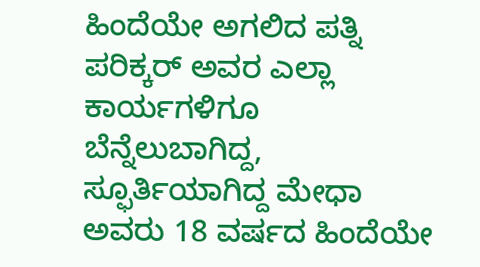ಹಿಂದೆಯೇ ಅಗಲಿದ ಪತ್ನಿ
ಪರಿಕ್ಕರ್ ಅವರ ಎಲ್ಲಾ ಕಾರ್ಯಗಳಿಗೂ ಬೆನ್ನೆಲುಬಾಗಿದ್ದ, ಸ್ಫೂರ್ತಿಯಾಗಿದ್ದ ಮೇಧಾ ಅವರು 18 ವರ್ಷದ ಹಿಂದೆಯೇ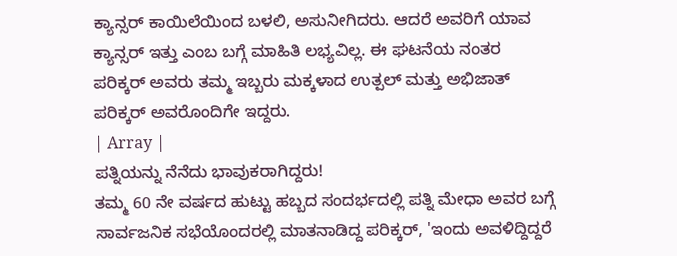ಕ್ಯಾನ್ಸರ್ ಕಾಯಿಲೆಯಿಂದ ಬಳಲಿ, ಅಸುನೀಗಿದರು. ಆದರೆ ಅವರಿಗೆ ಯಾವ ಕ್ಯಾನ್ಸರ್ ಇತ್ತು ಎಂಬ ಬಗ್ಗೆ ಮಾಹಿತಿ ಲಭ್ಯವಿಲ್ಲ. ಈ ಘಟನೆಯ ನಂತರ ಪರಿಕ್ಕರ್ ಅವರು ತಮ್ಮ ಇಬ್ಬರು ಮಕ್ಕಳಾದ ಉತ್ಪಲ್ ಮತ್ತು ಅಭಿಜಾತ್ ಪರಿಕ್ಕರ್ ಅವರೊಂದಿಗೇ ಇದ್ದರು.
| Array |
ಪತ್ನಿಯನ್ನು ನೆನೆದು ಭಾವುಕರಾಗಿದ್ದರು!
ತಮ್ಮ 60 ನೇ ವರ್ಷದ ಹುಟ್ಟು ಹಬ್ಬದ ಸಂದರ್ಭದಲ್ಲಿ ಪತ್ನಿ ಮೇಧಾ ಅವರ ಬಗ್ಗೆ ಸಾರ್ವಜನಿಕ ಸಭೆಯೊಂದರಲ್ಲಿ ಮಾತನಾಡಿದ್ದ ಪರಿಕ್ಕರ್, 'ಇಂದು ಅವಳಿದ್ದಿದ್ದರೆ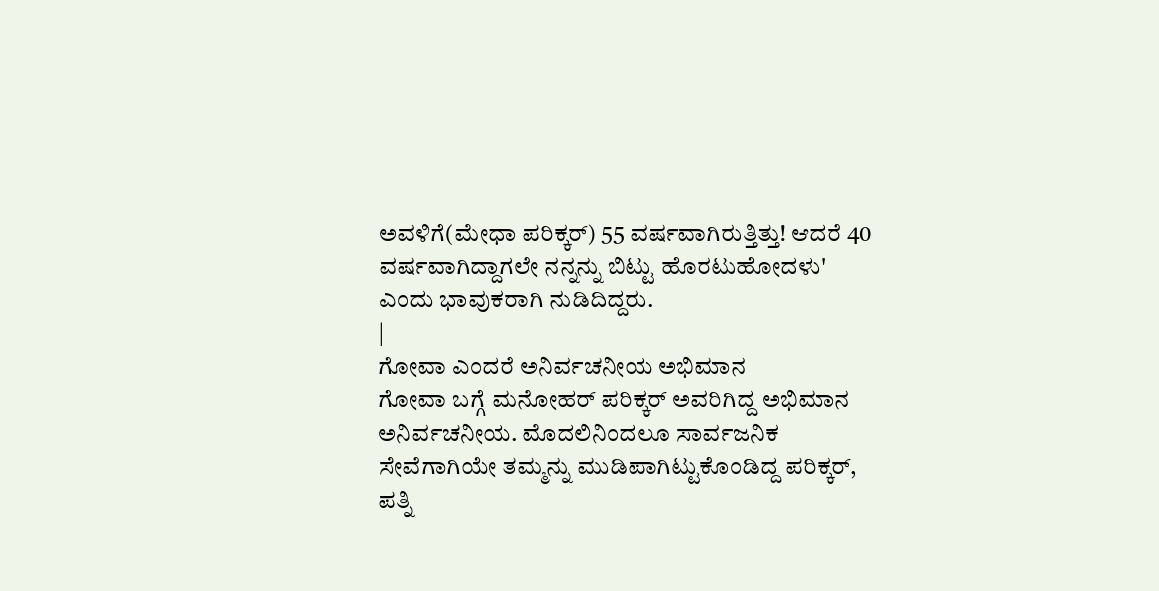ಅವಳಿಗೆ(ಮೇಧಾ ಪರಿಕ್ಕರ್) 55 ವರ್ಷವಾಗಿರುತ್ತಿತ್ತು! ಆದರೆ 40 ವರ್ಷವಾಗಿದ್ದಾಗಲೇ ನನ್ನನ್ನು ಬಿಟ್ಟು ಹೊರಟುಹೋದಳು' ಎಂದು ಭಾವುಕರಾಗಿ ನುಡಿದಿದ್ದರು.
|
ಗೋವಾ ಎಂದರೆ ಅನಿರ್ವಚನೀಯ ಅಭಿಮಾನ
ಗೋವಾ ಬಗ್ಗೆ ಮನೋಹರ್ ಪರಿಕ್ಕರ್ ಅವರಿಗಿದ್ದ ಅಭಿಮಾನ ಅನಿರ್ವಚನೀಯ. ಮೊದಲಿನಿಂದಲೂ ಸಾರ್ವಜನಿಕ ಸೇವೆಗಾಗಿಯೇ ತಮ್ಮನ್ನು ಮುಡಿಪಾಗಿಟ್ಟುಕೊಂಡಿದ್ದ ಪರಿಕ್ಕರ್, ಪತ್ನಿ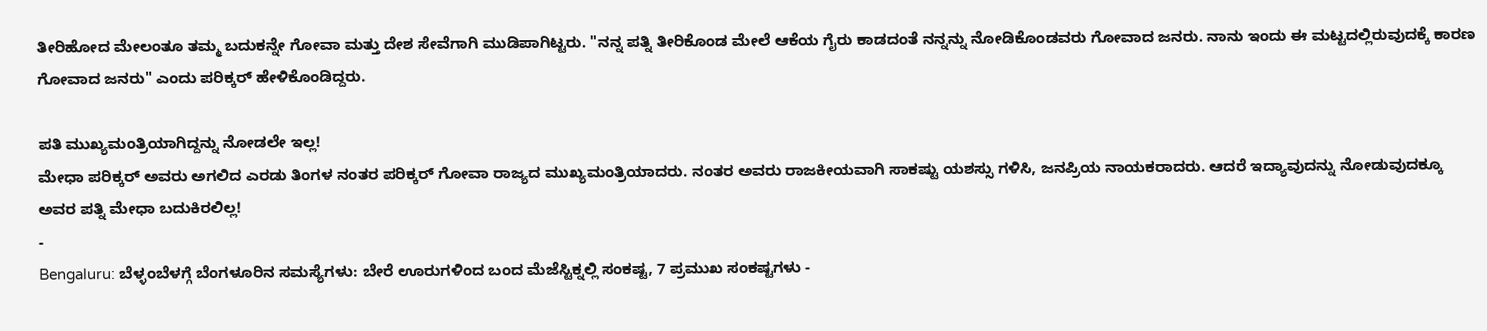ತೀರಿಹೋದ ಮೇಲಂತೂ ತಮ್ಮ ಬದುಕನ್ನೇ ಗೋವಾ ಮತ್ತು ದೇಶ ಸೇವೆಗಾಗಿ ಮುಡಿಪಾಗಿಟ್ಟರು. "ನನ್ನ ಪತ್ನಿ ತೀರಿಕೊಂಡ ಮೇಲೆ ಆಕೆಯ ಗೈರು ಕಾಡದಂತೆ ನನ್ನನ್ನು ನೋಡಿಕೊಂಡವರು ಗೋವಾದ ಜನರು. ನಾನು ಇಂದು ಈ ಮಟ್ಟದಲ್ಲಿರುವುದಕ್ಕೆ ಕಾರಣ ಗೋವಾದ ಜನರು" ಎಂದು ಪರಿಕ್ಕರ್ ಹೇಳಿಕೊಂಡಿದ್ದರು.

ಪತಿ ಮುಖ್ಯಮಂತ್ರಿಯಾಗಿದ್ದನ್ನು ನೋಡಲೇ ಇಲ್ಲ!
ಮೇಧಾ ಪರಿಕ್ಕರ್ ಅವರು ಅಗಲಿದ ಎರಡು ತಿಂಗಳ ನಂತರ ಪರಿಕ್ಕರ್ ಗೋವಾ ರಾಜ್ಯದ ಮುಖ್ಯಮಂತ್ರಿಯಾದರು. ನಂತರ ಅವರು ರಾಜಕೀಯವಾಗಿ ಸಾಕಷ್ಟು ಯಶಸ್ಸು ಗಳಿಸಿ, ಜನಪ್ರಿಯ ನಾಯಕರಾದರು. ಆದರೆ ಇದ್ಯಾವುದನ್ನು ನೋಡುವುದಕ್ಕೂ ಅವರ ಪತ್ನಿ ಮೇಧಾ ಬದುಕಿರಲಿಲ್ಲ!
-
Bengaluru: ಬೆಳ್ಳಂಬೆಳಗ್ಗೆ ಬೆಂಗಳೂರಿನ ಸಮಸ್ಯೆಗಳು: ಬೇರೆ ಊರುಗಳಿಂದ ಬಂದ ಮೆಜೆಸ್ಟಿಕ್ನಲ್ಲಿ ಸಂಕಷ್ಟ, 7 ಪ್ರಮುಖ ಸಂಕಷ್ಟಗಳು -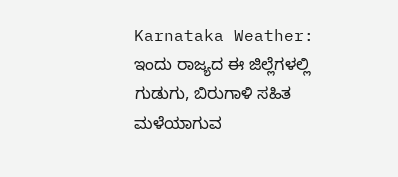Karnataka Weather: ಇಂದು ರಾಜ್ಯದ ಈ ಜಿಲ್ಲೆಗಳಲ್ಲಿ ಗುಡುಗು, ಬಿರುಗಾಳಿ ಸಹಿತ ಮಳೆಯಾಗುವ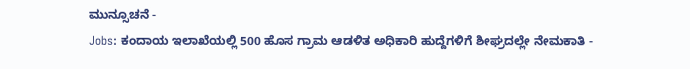ಮುನ್ಸೂಚನೆ -
Jobs: ಕಂದಾಯ ಇಲಾಖೆಯಲ್ಲಿ 500 ಹೊಸ ಗ್ರಾಮ ಆಡಳಿತ ಅಧಿಕಾರಿ ಹುದ್ದೆಗಳಿಗೆ ಶೀಘ್ರದಲ್ಲೇ ನೇಮಕಾತಿ -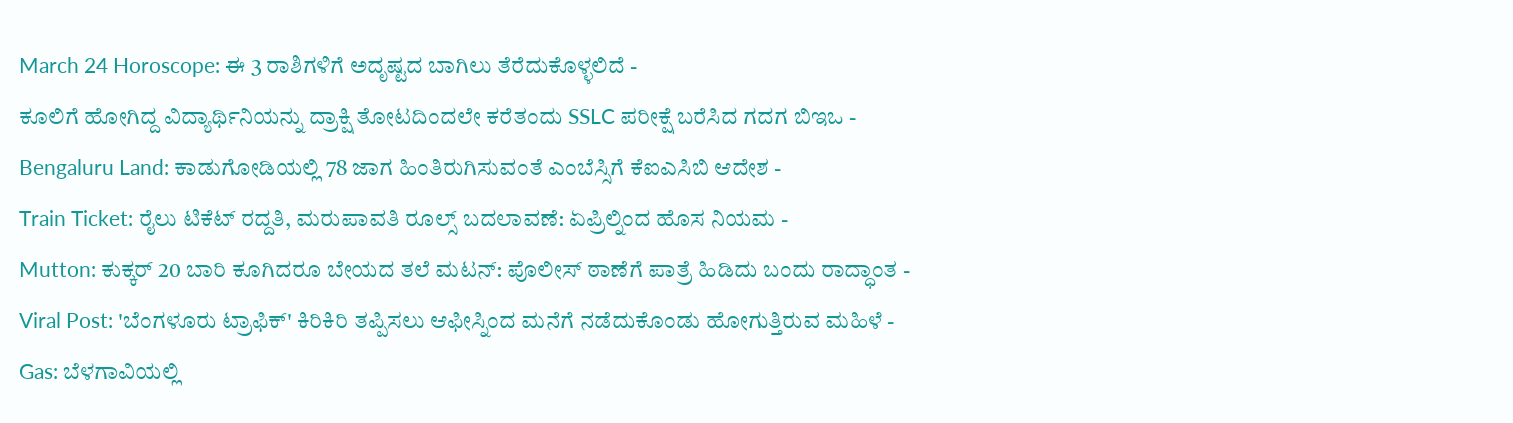March 24 Horoscope: ಈ 3 ರಾಶಿಗಳಿಗೆ ಅದೃಷ್ಟದ ಬಾಗಿಲು ತೆರೆದುಕೊಳ್ಳಲಿದೆ -
ಕೂಲಿಗೆ ಹೋಗಿದ್ದ ವಿದ್ಯಾರ್ಥಿನಿಯನ್ನು ದ್ರಾಕ್ಷಿ ತೋಟದಿಂದಲೇ ಕರೆತಂದು SSLC ಪರೀಕ್ಷೆ ಬರೆಸಿದ ಗದಗ ಬಿಇಒ -
Bengaluru Land: ಕಾಡುಗೋಡಿಯಲ್ಲಿ 78 ಜಾಗ ಹಿಂತಿರುಗಿಸುವಂತೆ ಎಂಬೆಸ್ಸಿಗೆ ಕೆಐಎಸಿಬಿ ಆದೇಶ -
Train Ticket: ರೈಲು ಟಿಕೆಟ್ ರದ್ದತಿ, ಮರುಪಾವತಿ ರೂಲ್ಸ್ ಬದಲಾವಣೆ: ಏಪ್ರಿಲ್ನಿಂದ ಹೊಸ ನಿಯಮ -
Mutton: ಕುಕ್ಕರ್ 20 ಬಾರಿ ಕೂಗಿದರೂ ಬೇಯದ ತಲೆ ಮಟನ್: ಪೊಲೀಸ್ ಠಾಣೆಗೆ ಪಾತ್ರೆ ಹಿಡಿದು ಬಂದು ರಾದ್ಧಾಂತ -
Viral Post: 'ಬೆಂಗಳೂರು ಟ್ರಾಫಿಕ್' ಕಿರಿಕಿರಿ ತಪ್ಪಿಸಲು ಆಫೀಸ್ನಿಂದ ಮನೆಗೆ ನಡೆದುಕೊಂಡು ಹೋಗುತ್ತಿರುವ ಮಹಿಳೆ -
Gas: ಬೆಳಗಾವಿಯಲ್ಲಿ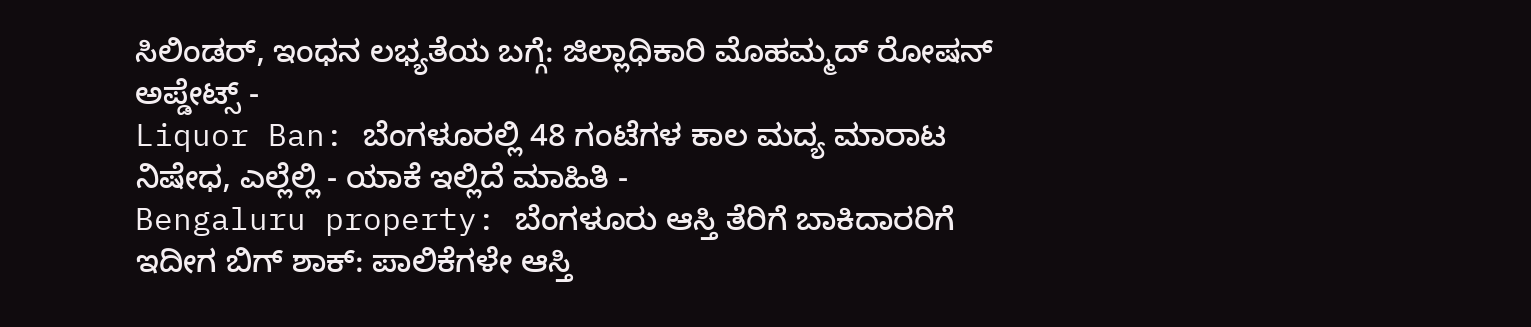ಸಿಲಿಂಡರ್, ಇಂಧನ ಲಭ್ಯತೆಯ ಬಗ್ಗೆ: ಜಿಲ್ಲಾಧಿಕಾರಿ ಮೊಹಮ್ಮದ್ ರೋಷನ್ ಅಪ್ಡೇಟ್ಸ್ -
Liquor Ban: ಬೆಂಗಳೂರಲ್ಲಿ 48 ಗಂಟೆಗಳ ಕಾಲ ಮದ್ಯ ಮಾರಾಟ ನಿಷೇಧ, ಎಲ್ಲೆಲ್ಲಿ - ಯಾಕೆ ಇಲ್ಲಿದೆ ಮಾಹಿತಿ -
Bengaluru property: ಬೆಂಗಳೂರು ಆಸ್ತಿ ತೆರಿಗೆ ಬಾಕಿದಾರರಿಗೆ ಇದೀಗ ಬಿಗ್ ಶಾಕ್: ಪಾಲಿಕೆಗಳೇ ಆಸ್ತಿ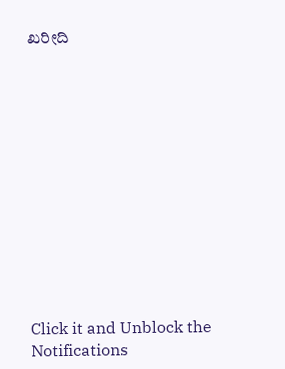ಖರೀದಿ












Click it and Unblock the Notifications